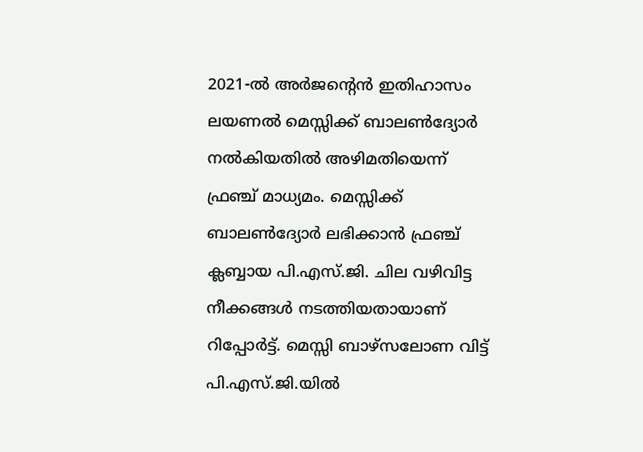2021-ൽ അർജൻ്റെൻ ഇതിഹാസം ലയണൽ മെസ്സിക്ക് ബാലൺദ്യോർ നൽകിയതിൽ അഴിമതിയെന്ന് ഫ്രഞ്ച് മാധ്യമം. മെസ്സിക്ക് ബാലൺദ്യോർ ലഭിക്കാൻ ഫ്രഞ്ച് ക്ലബ്ബായ പി.എസ്.ജി. ചില വഴിവിട്ട നീക്കങ്ങൾ നടത്തിയതായാണ് റിപ്പോർട്ട്. മെസ്സി ബാഴ്സലോണ വിട്ട് പി.എസ്.ജി.യിൽ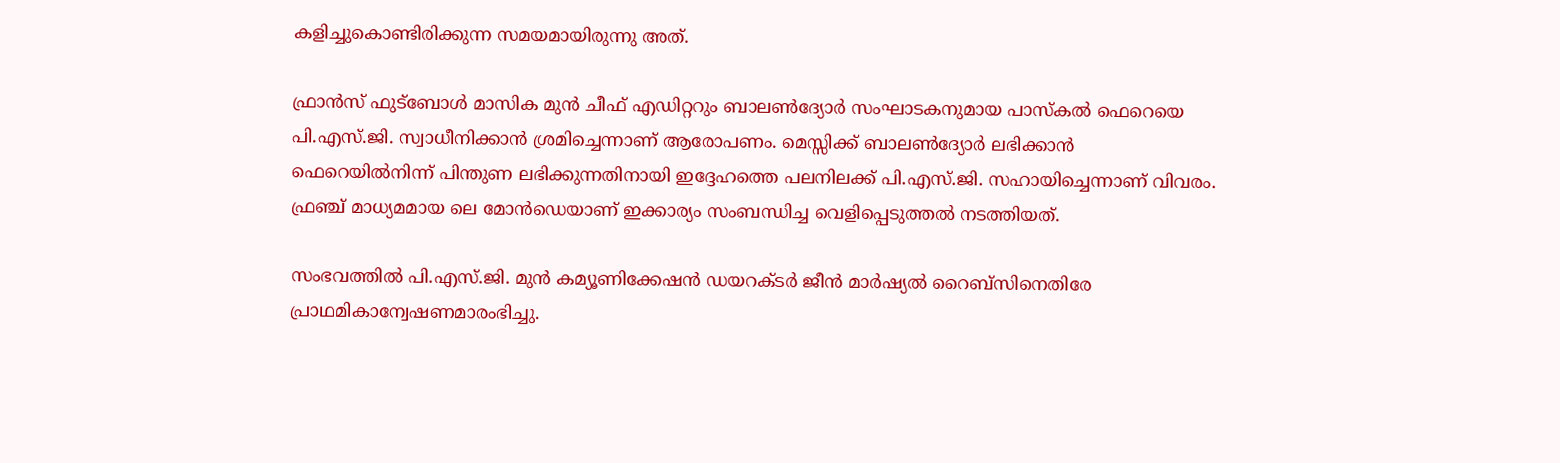കളിച്ചുകൊണ്ടിരിക്കുന്ന സമയമായിരുന്നു അത്.

ഫ്രാൻസ് ഫുട്ബോൾ മാസിക മുൻ ചീഫ് എഡിറ്ററും ബാലൺദ്യോർ സംഘാടകനുമായ പാസ്കൽ ഫെറെയെ പി.എസ്.ജി. സ്വാധീനിക്കാൻ ശ്രമിച്ചെന്നാണ് ആരോപണം. മെസ്സിക്ക് ബാലൺദ്യോർ ലഭിക്കാൻ ഫെറെയിൽനിന്ന് പിന്തുണ ലഭിക്കുന്നതിനായി ഇദ്ദേഹത്തെ പലനിലക്ക് പി.എസ്.ജി. സഹായിച്ചെന്നാണ് വിവരം. ഫ്രഞ്ച് മാധ്യമമായ ലെ മോൻഡെയാണ് ഇക്കാര്യം സംബന്ധിച്ച വെളിപ്പെടുത്തൽ നടത്തിയത്.

സംഭവത്തിൽ പി.എസ്.ജി. മുൻ കമ്യൂണിക്കേഷൻ ഡയറക്ടർ ജീൻ മാർഷ്യൽ റൈബ്സിനെതിരേ പ്രാഥമികാന്വേഷണമാരംഭിച്ചു.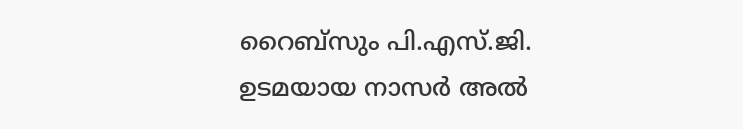റൈബ്സും പി.എസ്.ജി. ഉടമയായ നാസർ അൽ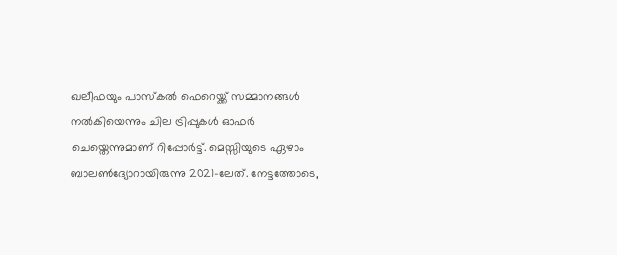ഖലീഫയും പാസ്കൽ ഫെറെയ്ക്ക് സമ്മാനങ്ങൾ നൽകിയെന്നും ചില ട്രിപ്പുകൾ ഓഫർ ചെയ്തെന്നുമാണ് റിപ്പോർട്ട്. മെസ്സിയുടെ ഏഴാം ബാലൺദ്യോറായിരുന്നു 2021-ലേത്. നേട്ടത്തോടെ,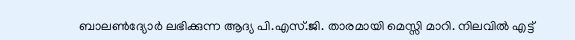ബാലൺദ്യോർ ലഭിക്കുന്ന ആദ്യ പി.എസ്.ജി. താരമായി മെസ്സി മാറി. നിലവിൽ എട്ട്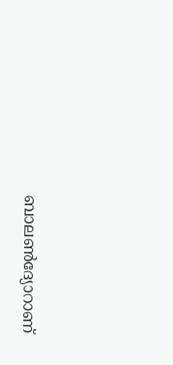ബാലൺദ്യോറാണ്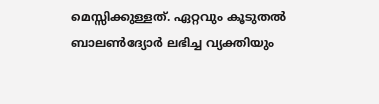മെസ്സിക്കുള്ളത്. ഏറ്റവും കൂടുതൽ ബാലൺദ്യോർ ലഭിച്ച വ്യക്തിയും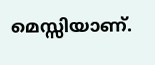മെസ്സിയാണ്.